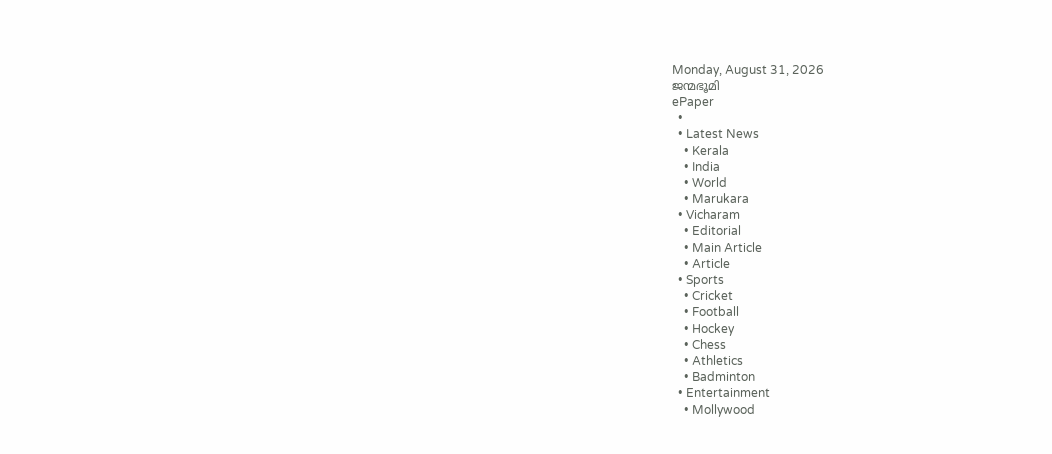Monday, August 31, 2026
ജന്മഭൂമി
ePaper
  •
  • Latest News
    • Kerala
    • India
    • World
    • Marukara
  • Vicharam
    • Editorial
    • Main Article
    • Article
  • Sports
    • Cricket
    • Football
    • Hockey
    • Chess
    • Athletics
    • Badminton
  • Entertainment
    • Mollywood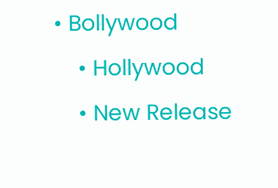• Bollywood
    • Hollywood
    • New Release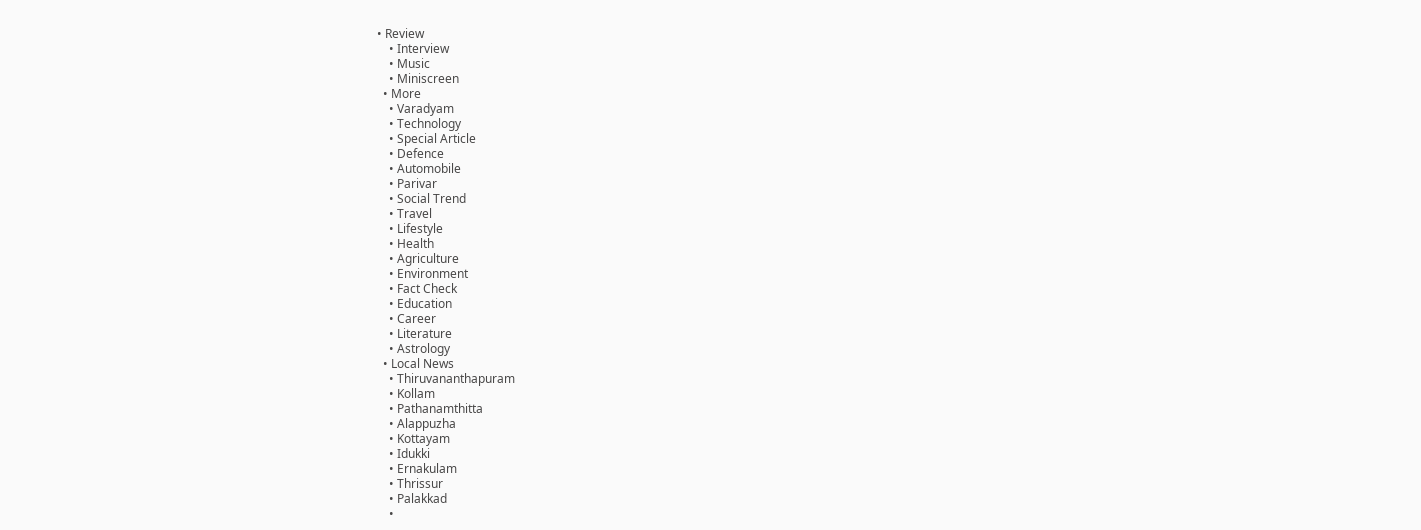• Review
    • Interview
    • Music
    • Miniscreen
  • More
    • Varadyam
    • Technology
    • Special Article
    • Defence
    • Automobile
    • Parivar
    • Social Trend
    • Travel
    • Lifestyle
    • Health
    • Agriculture
    • Environment
    • Fact Check
    • Education
    • Career
    • Literature
    • Astrology
  • Local News
    • Thiruvananthapuram
    • Kollam
    • Pathanamthitta
    • Alappuzha
    • Kottayam
    • Idukki
    • Ernakulam
    • Thrissur
    • Palakkad
    •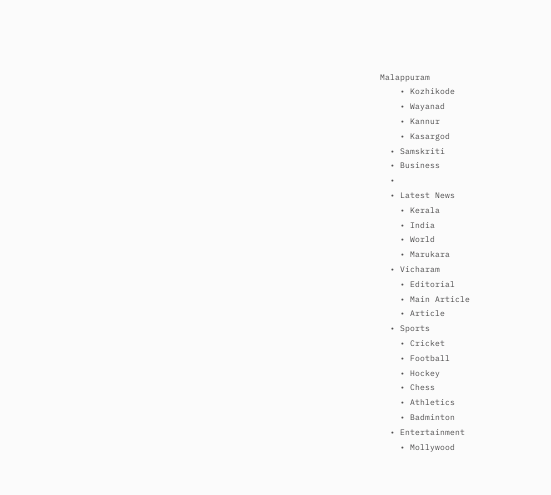Malappuram
    • Kozhikode
    • Wayanad
    • Kannur
    • Kasargod
  • Samskriti
  • Business
  •
  • Latest News
    • Kerala
    • India
    • World
    • Marukara
  • Vicharam
    • Editorial
    • Main Article
    • Article
  • Sports
    • Cricket
    • Football
    • Hockey
    • Chess
    • Athletics
    • Badminton
  • Entertainment
    • Mollywood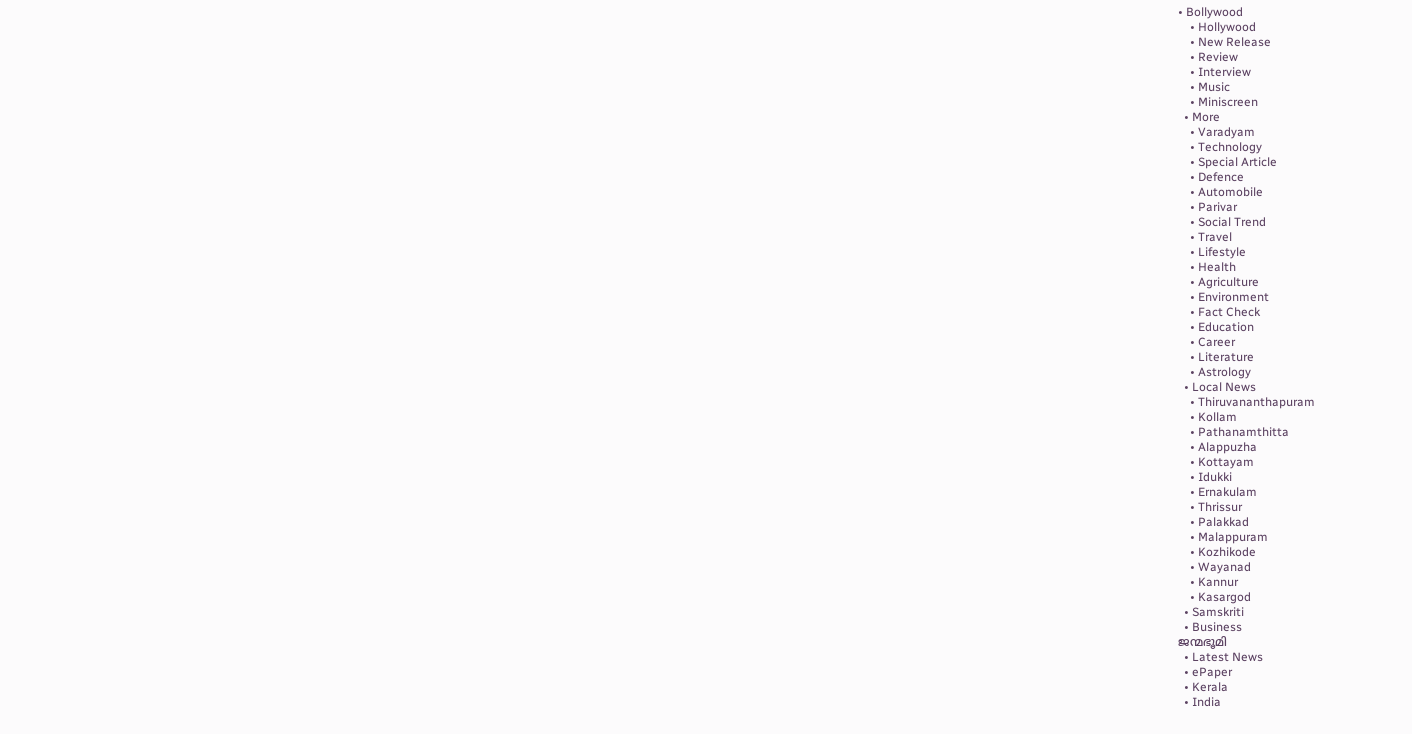• Bollywood
    • Hollywood
    • New Release
    • Review
    • Interview
    • Music
    • Miniscreen
  • More
    • Varadyam
    • Technology
    • Special Article
    • Defence
    • Automobile
    • Parivar
    • Social Trend
    • Travel
    • Lifestyle
    • Health
    • Agriculture
    • Environment
    • Fact Check
    • Education
    • Career
    • Literature
    • Astrology
  • Local News
    • Thiruvananthapuram
    • Kollam
    • Pathanamthitta
    • Alappuzha
    • Kottayam
    • Idukki
    • Ernakulam
    • Thrissur
    • Palakkad
    • Malappuram
    • Kozhikode
    • Wayanad
    • Kannur
    • Kasargod
  • Samskriti
  • Business
ജന്മഭൂമി
  • Latest News
  • ePaper
  • Kerala
  • India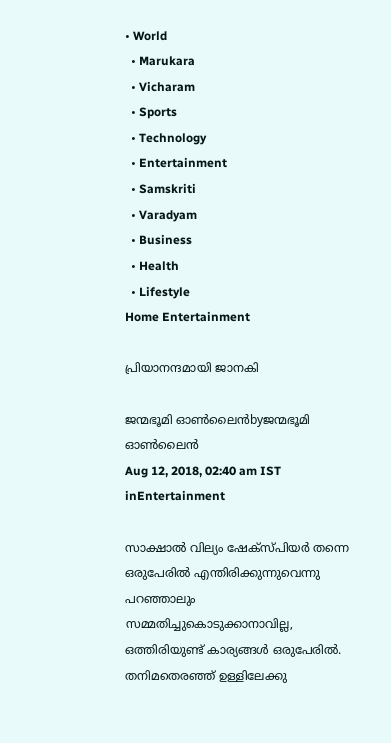• World
  • Marukara
  • Vicharam
  • Sports
  • Technology
  • Entertainment
  • Samskriti
  • Varadyam
  • Business
  • Health
  • Lifestyle
Home Entertainment

പ്രിയാനന്ദമായി ജാനകി

ജന്മഭൂമി ഓണ്‍ലൈന്‍byജന്മഭൂമി ഓണ്‍ലൈന്‍
Aug 12, 2018, 02:40 am IST
inEntertainment

സാക്ഷാല്‍ വില്യം ഷേക്‌സ്പിയര്‍ തന്നെ ഒരുപേരില്‍ എന്തിരിക്കുന്നുവെന്നു പറഞ്ഞാലും സമ്മതിച്ചുകൊടുക്കാനാവില്ല, ഒത്തിരിയുണ്ട് കാര്യങ്ങള്‍ ഒരുപേരില്‍. തനിമതെരഞ്ഞ് ഉള്ളിലേക്കു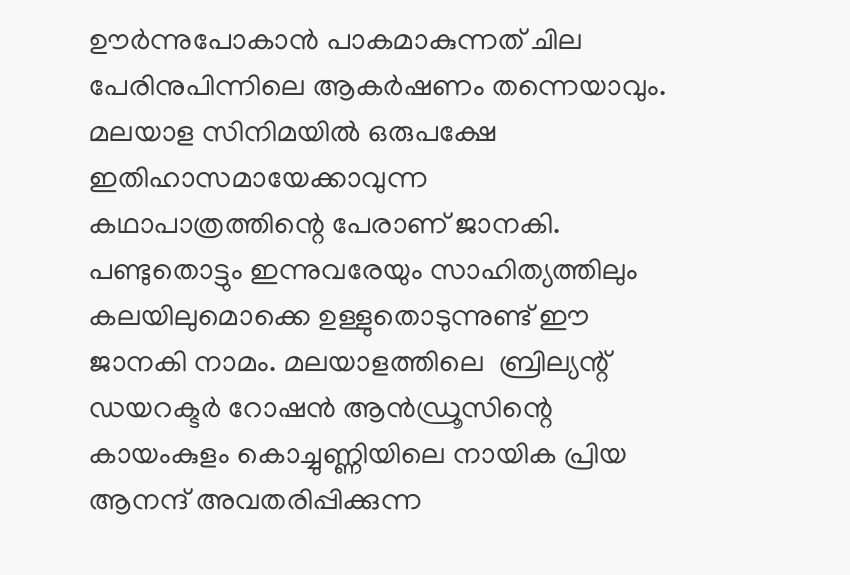ഊര്‍ന്നുപോകാന്‍ പാകമാകുന്നത് ചില പേരിനുപിന്നിലെ ആകര്‍ഷണം തന്നെയാവും. മലയാള സിനിമയില്‍ ഒരുപക്ഷേ ഇതിഹാസമായേക്കാവുന്ന കഥാപാത്രത്തിന്റെ പേരാണ് ജാനകി. പണ്ടുതൊട്ടും ഇന്നുവരേയും സാഹിത്യത്തിലും കലയിലുമൊക്കെ ഉള്ളുതൊടുന്നുണ്ട് ഈ ജാനകി നാമം. മലയാളത്തിലെ  ബ്രില്യന്റ് ഡയറക്ടര്‍ റോഷന്‍ ആന്‍ഡ്രൂസിന്റെ കായംകുളം കൊച്ചുണ്ണിയിലെ നായിക പ്രിയ ആനന്ദ് അവതരിപ്പിക്കുന്ന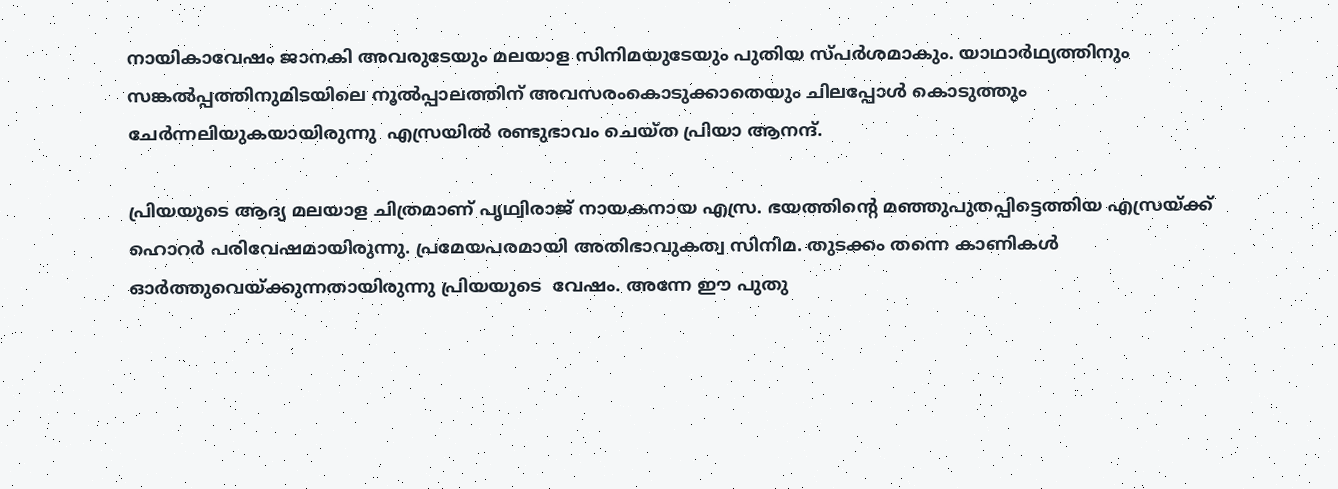നായികാവേഷം ജാനകി അവരുടേയും മലയാള സിനിമയുടേയും പുതിയ സ്പര്‍ശമാകും. യാഥാര്‍ഥ്യത്തിനും സങ്കല്‍പ്പത്തിനുമിടയിലെ നൂല്‍പ്പാലത്തിന് അവസരംകൊടുക്കാതെയും ചിലപ്പോള്‍ കൊടുത്തും  ചേര്‍ന്നലിയുകയായിരുന്നു  എസ്രയില്‍ രണ്ടുഭാവം ചെയ്ത പ്രിയാ ആനന്ദ്.

പ്രിയയുടെ ആദ്യ മലയാള ചിത്രമാണ് പൃഥ്വിരാജ് നായകനായ എസ്ര. ഭയത്തിന്റെ മഞ്ഞുപുതപ്പിട്ടെത്തിയ എസ്രയ്‌ക്ക്  ഹൊറര്‍ പരിവേഷമായിരുന്നു. പ്രമേയപരമായി അതിഭാവുകത്വ സിനിമ. തുടക്കം തന്നെ കാണികള്‍ ഓര്‍ത്തുവെയ്‌ക്കുന്നതായിരുന്നു പ്രിയയുടെ  വേഷം. അന്നേ ഈ പുതു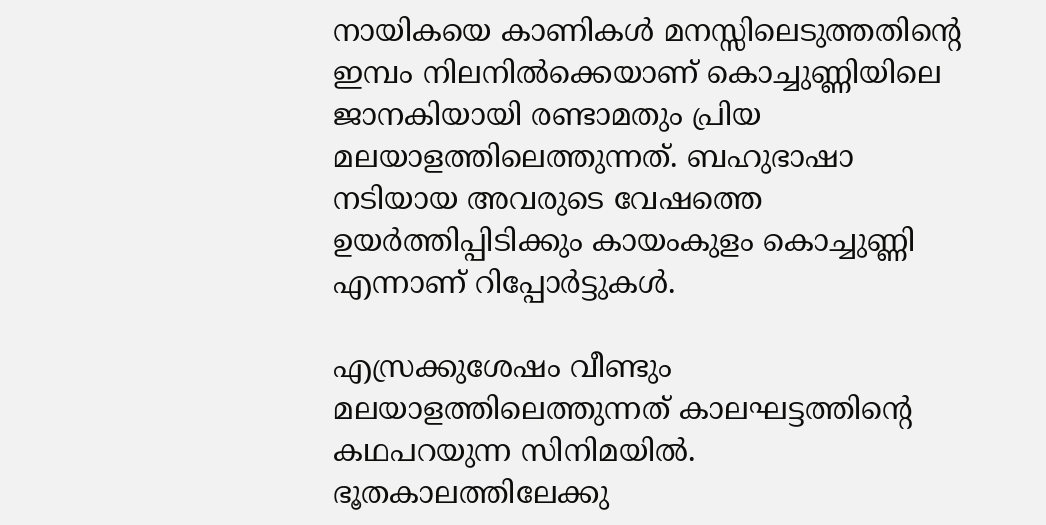നായികയെ കാണികള്‍ മനസ്സിലെടുത്തതിന്റെ ഇമ്പം നിലനില്‍ക്കെയാണ് കൊച്ചുണ്ണിയിലെ ജാനകിയായി രണ്ടാമതും പ്രിയ മലയാളത്തിലെത്തുന്നത്. ബഹുഭാഷാ നടിയായ അവരുടെ വേഷത്തെ ഉയര്‍ത്തിപ്പിടിക്കും കായംകുളം കൊച്ചുണ്ണി എന്നാണ് റിപ്പോര്‍ട്ടുകള്‍.

എസ്രക്കുശേഷം വീണ്ടും മലയാളത്തിലെത്തുന്നത് കാലഘട്ടത്തിന്റെ കഥപറയുന്ന സിനിമയില്‍. ഭൂതകാലത്തിലേക്കു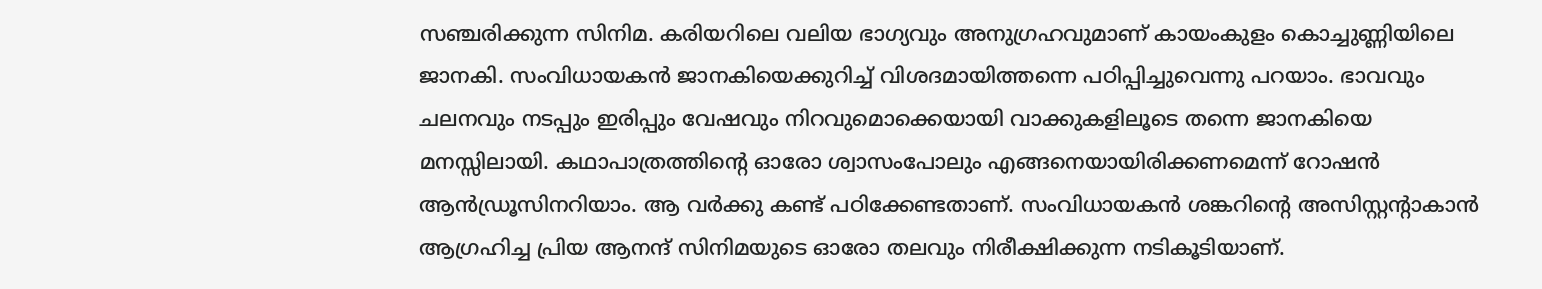സഞ്ചരിക്കുന്ന സിനിമ. കരിയറിലെ വലിയ ഭാഗ്യവും അനുഗ്രഹവുമാണ് കായംകുളം കൊച്ചുണ്ണിയിലെ ജാനകി. സംവിധായകന്‍ ജാനകിയെക്കുറിച്ച് വിശദമായിത്തന്നെ പഠിപ്പിച്ചുവെന്നു പറയാം. ഭാവവും ചലനവും നടപ്പും ഇരിപ്പും വേഷവും നിറവുമൊക്കെയായി വാക്കുകളിലൂടെ തന്നെ ജാനകിയെ മനസ്സിലായി. കഥാപാത്രത്തിന്റെ ഓരോ ശ്വാസംപോലും എങ്ങനെയായിരിക്കണമെന്ന് റോഷന്‍ ആന്‍ഡ്രൂസിനറിയാം. ആ വര്‍ക്കു കണ്ട് പഠിക്കേണ്ടതാണ്. സംവിധായകന്‍ ശങ്കറിന്റെ അസിസ്റ്റന്റാകാന്‍ ആഗ്രഹിച്ച പ്രിയ ആനന്ദ് സിനിമയുടെ ഓരോ തലവും നിരീക്ഷിക്കുന്ന നടികൂടിയാണ്.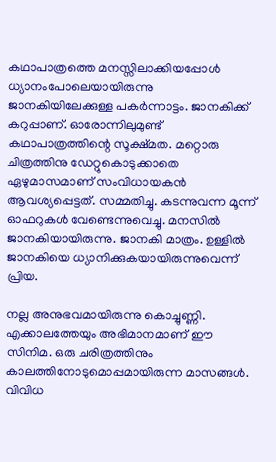കഥാപാത്രത്തെ മനസ്സിലാക്കിയപ്പോള്‍ ധ്യാനംപോലെയായിരുന്നു ജാനകിയിലേക്കുള്ള പകര്‍ന്നാട്ടം. ജാനകിക്ക് കറുപ്പാണ്. ഓരോന്നിലുമുണ്ട് കഥാപാത്രത്തിന്റെ സൂക്ഷ്മത. മറ്റൊരു ചിത്രത്തിനു ഡേറ്റുകൊടുക്കാതെ ഏഴുമാസമാണ് സംവിധായകന്‍ ആവശ്യപ്പെട്ടത്. സമ്മതിച്ചു. കടന്നുവന്ന മൂന്ന്  ഓഫറുകള്‍ വേണ്ടെന്നുവെച്ചു. മനസില്‍ ജാനകിയായിരുന്നു. ജാനകി മാത്രം. ഉള്ളില്‍ ജാനകിയെ ധ്യാനിക്കുകയായിരുന്നുവെന്ന് പ്രിയ.

നല്ല അനുഭവമായിരുന്നു കൊച്ചുണ്ണി. എക്കാലത്തേയും അഭിമാനമാണ് ഈ സിനിമ. ഒരു ചരിത്രത്തിനും കാലത്തിനോടുമൊപ്പമായിരുന്ന മാസങ്ങള്‍. വിവിധ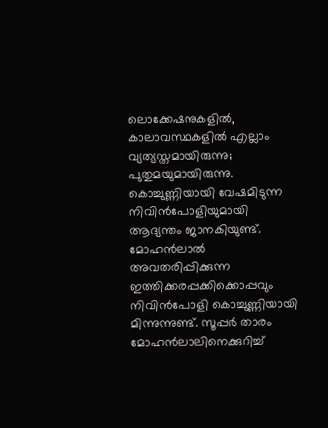ലൊക്കേഷനുകളില്‍, കാലാവസ്ഥകളില്‍ എല്ലാം വ്യത്യസ്തമായിരുന്നു; പുതുമയുമായിരുന്നു. കൊച്ചുണ്ണിയായി വേഷമിടുന്ന നിവിന്‍പോളിയുമായി ആദ്യന്തം ജാനകിയുണ്ട്. മോഹന്‍ലാല്‍ അവതരിപ്പിക്കുന്ന ഇത്തിക്കരപ്പക്കിക്കൊപ്പവും നിവിന്‍പോളി കൊച്ചുണ്ണിയായി മിന്നുന്നുണ്ട്. സൂപ്പര്‍ താരം മോഹന്‍ലാലിനെക്കുറിച്ച്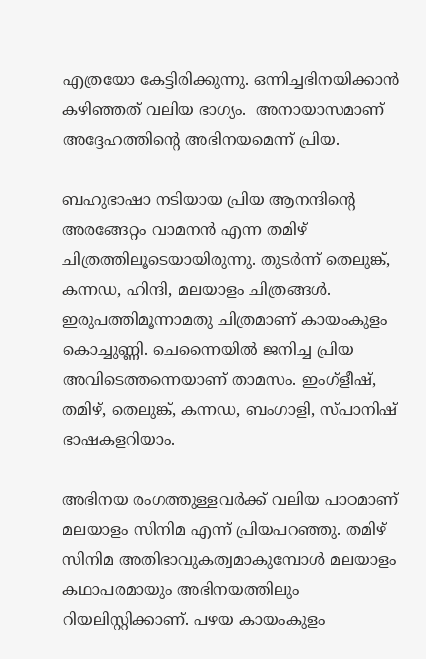എത്രയോ കേട്ടിരിക്കുന്നു. ഒന്നിച്ചഭിനയിക്കാന്‍ കഴിഞ്ഞത് വലിയ ഭാഗ്യം.  അനായാസമാണ്  അദ്ദേഹത്തിന്റെ അഭിനയമെന്ന് പ്രിയ.

ബഹുഭാഷാ നടിയായ പ്രിയ ആനന്ദിന്റെ അരങ്ങേറ്റം വാമനന്‍ എന്ന തമിഴ് ചിത്രത്തിലൂടെയായിരുന്നു. തുടര്‍ന്ന് തെലുങ്ക്, കന്നഡ, ഹിന്ദി, മലയാളം ചിത്രങ്ങള്‍. ഇരുപത്തിമൂന്നാമതു ചിത്രമാണ് കായംകുളം കൊച്ചുണ്ണി. ചെന്നൈയില്‍ ജനിച്ച പ്രിയ അവിടെത്തന്നെയാണ് താമസം. ഇംഗ്‌ളീഷ്, തമിഴ്, തെലുങ്ക്, കന്നഡ, ബംഗാളി, സ്പാനിഷ് ഭാഷകളറിയാം.

അഭിനയ രംഗത്തുള്ളവര്‍ക്ക് വലിയ പാഠമാണ് മലയാളം സിനിമ എന്ന് പ്രിയപറഞ്ഞു. തമിഴ് സിനിമ അതിഭാവുകത്വമാകുമ്പോള്‍ മലയാളം കഥാപരമായും അഭിനയത്തിലും റിയലിസ്റ്റിക്കാണ്. പഴയ കായംകുളം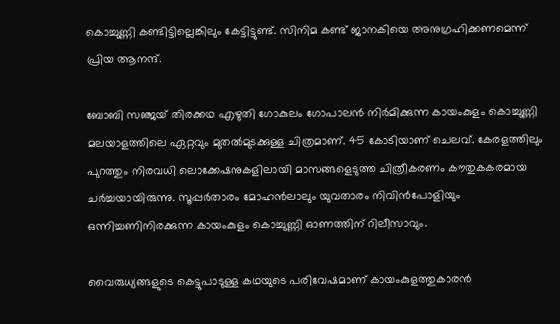കൊച്ചുണ്ണി കണ്ടിട്ടില്ലെങ്കിലും കേട്ടിട്ടുണ്ട്. സിനിമ കണ്ട് ജാനകിയെ അനുഗ്രഹിക്കണമെന്ന് പ്രിയ ആനന്ദ്.

ബോബി സഞ്ജയ് തിരക്കഥ എഴുതി ഗോകുലം ഗോപാലന്‍ നിര്‍മിക്കുന്ന കായംകുളം കൊച്ചുണ്ണി മലയാളത്തിലെ ഏറ്റവും മുതല്‍മുടക്കുള്ള ചിത്രമാണ്. 45 കോടിയാണ് ചെലവ്. കേരളത്തിലും പുറത്തും നിരവധി ലൊക്കേഷനുകളിലായി മാസങ്ങളെടുത്ത ചിത്രീകരണം കൗതുകകരമായ ചര്‍ച്ചയായിരുന്നു. സൂപ്പര്‍താരം മോഹന്‍ലാലും യുവതാരം നിവിന്‍പോളിയും ഒന്നിച്ചണിനിരക്കുന്ന കായംകുളം കൊച്ചുണ്ണി ഓണത്തിന് റിലീസാവും.

വൈരുധ്യങ്ങളുടെ കെട്ടുപാടുള്ള കഥയുടെ പരിവേഷമാണ് കായംകുളത്തുകാരന്‍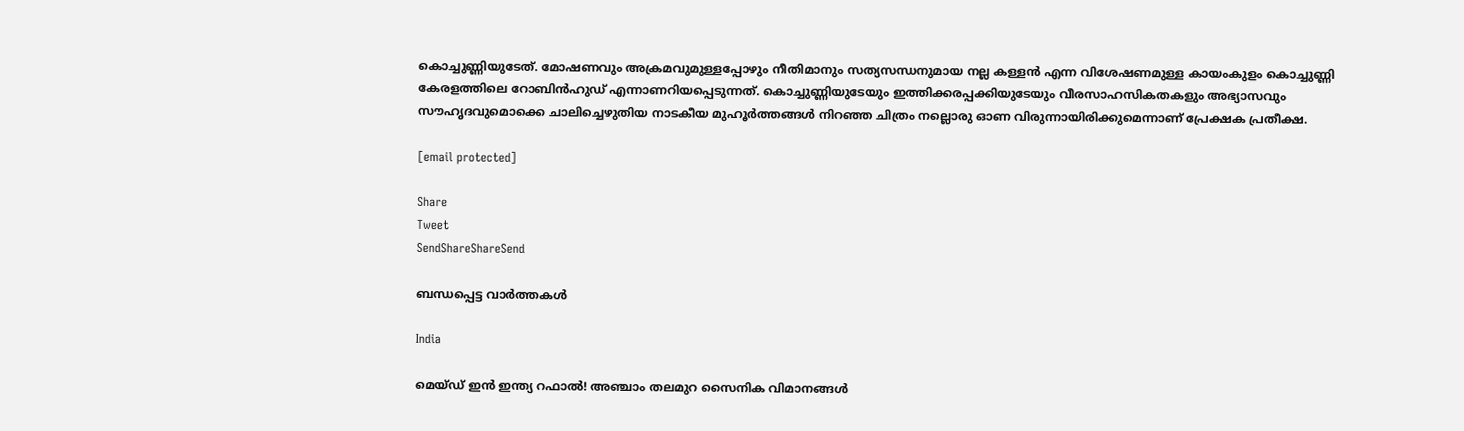കൊച്ചുണ്ണിയുടേത്. മോഷണവും അക്രമവുമുള്ളപ്പോഴും നീതിമാനും സത്യസന്ധനുമായ നല്ല കള്ളന്‍ എന്ന വിശേഷണമുള്ള കായംകുളം കൊച്ചുണ്ണി കേരളത്തിലെ റോബിന്‍ഹുഡ് എന്നാണറിയപ്പെടുന്നത്. കൊച്ചുണ്ണിയുടേയും ഇത്തിക്കരപ്പക്കിയുടേയും വീരസാഹസികതകളും അഭ്യാസവും സൗഹൃദവുമൊക്കെ ചാലിച്ചെഴുതിയ നാടകീയ മുഹൂര്‍ത്തങ്ങള്‍ നിറഞ്ഞ ചിത്രം നല്ലൊരു ഓണ വിരുന്നായിരിക്കുമെന്നാണ് പ്രേക്ഷക പ്രതീക്ഷ.

[email protected]

Share
Tweet
SendShareShareSend

ബന്ധപ്പെട്ട വാര്‍ത്തകള്‍

India

മെയ്ഡ് ഇന്‍ ഇന്ത്യ റഫാല്‍! അഞ്ചാം തലമുറ സൈനിക വിമാനങ്ങള്‍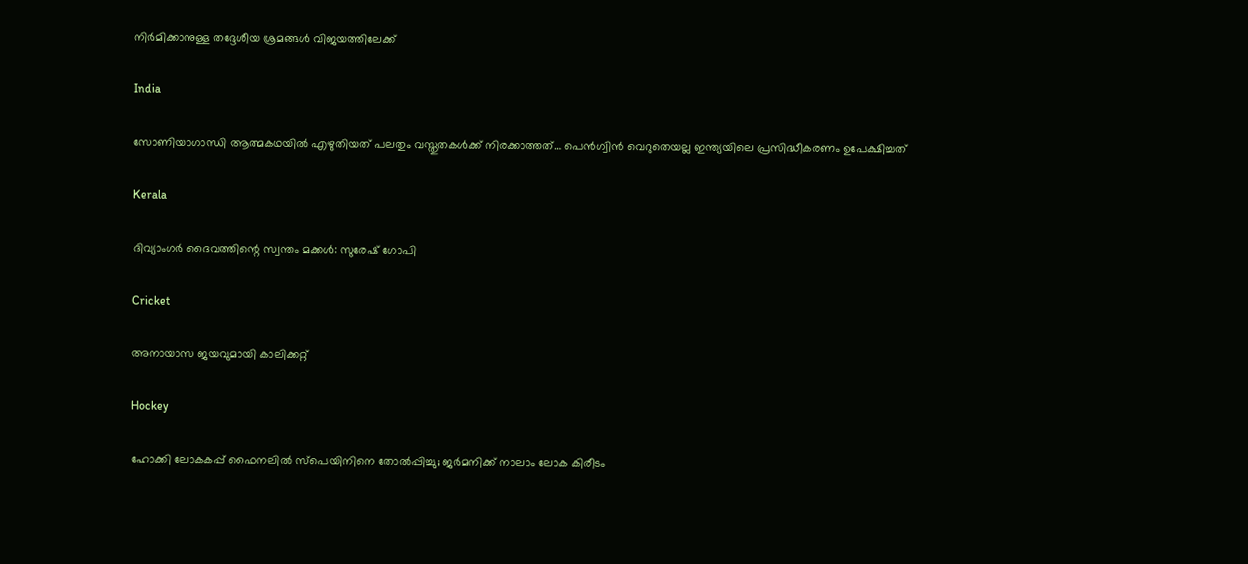നിര്‍മിക്കാനുള്ള തദ്ദേശീയ ശ്രമങ്ങള്‍ വിജയത്തിലേക്ക്

India

സോണിയാഗാന്ധി ആത്മകഥയില്‍ എഴുതിയത് പലതും വസ്തുതകള്‍ക്ക് നിരക്കാത്തത്… പെന്‍ഗ്വിന്‍ വെറുതെയല്ല ഇന്ത്യയിലെ പ്രസിദ്ധീകരണം ഉപേക്ഷിച്ചത്

Kerala

ദിവ്യാംഗര്‍ ദൈവത്തിന്റെ സ്വന്തം മക്കള്‍: സുരേഷ് ഗോപി

Cricket

അനായാസ ജയവുമായി കാലിക്കറ്റ്

Hockey

ഹോക്കി ലോകകപ്പ് ഫൈനലില്‍ സ്‌പെയിനിനെ തോല്‍പ്പിച്ചു; ജര്‍മനിക്ക് നാലാം ലോക കിരീടം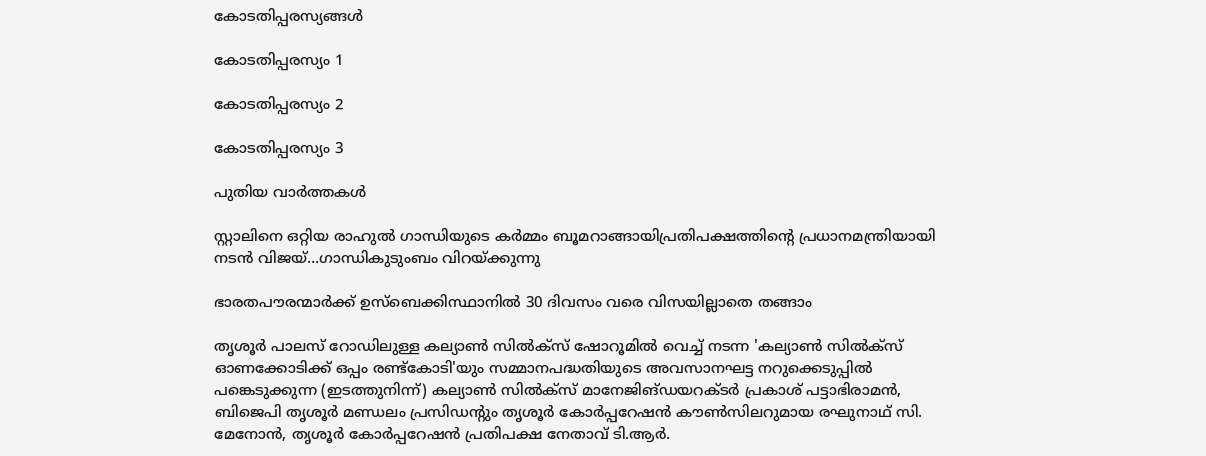കോടതിപ്പരസ്യങ്ങള്‍

കോടതിപ്പരസ്യം 1

കോടതിപ്പരസ്യം 2

കോടതിപ്പരസ്യം 3

പുതിയ വാര്‍ത്തകള്‍

സ്റ്റാലിനെ ഒറ്റിയ രാഹുല്‍ ഗാന്ധിയുടെ കര്‍മ്മം ബൂമറാങ്ങായിപ്രതിപക്ഷത്തിന്റെ പ്രധാനമന്ത്രിയായി നടന്‍ വിജയ്…ഗാന്ധികുടുംബം വിറയ്‌ക്കുന്നു

ഭാരതപൗരന്മാര്‍ക്ക് ഉസ്ബെക്കിസ്ഥാനില്‍ 30 ദിവസം വരെ വിസയില്ലാതെ തങ്ങാം

തൃശൂര്‍ പാലസ് റോഡിലുള്ള കല്യാണ്‍ സില്‍ക്‌സ് ഷോറൂമില്‍ വെച്ച് നടന്ന 'കല്യാണ്‍ സില്‍ക്‌സ് ഓണക്കോടിക്ക് ഒപ്പം രണ്ട്‌കോടി'യും സമ്മാനപദ്ധതിയുടെ അവസാനഘട്ട നറുക്കെടുപ്പില്‍ പങ്കെടുക്കുന്ന (ഇടത്തുനിന്ന്) കല്യാണ്‍ സില്‍ക്‌സ് മാനേജിങ്ഡയറക്ടര്‍ പ്രകാശ് പട്ടാഭിരാമന്‍, ബിജെപി തൃശൂര്‍ മണ്ഡലം പ്രസിഡന്റും തൃശൂര്‍ കോര്‍പ്പറേഷന്‍ കൗണ്‍സിലറുമായ രഘുനാഥ് സി. മേനോന്‍, തൃശൂര്‍ കോര്‍പ്പറേഷന്‍ പ്രതിപക്ഷ നേതാവ് ടി.ആര്‍.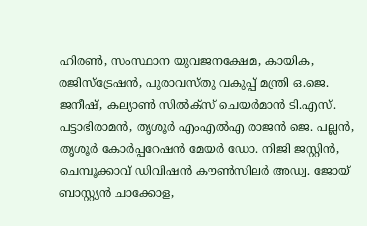ഹിരണ്‍, സംസ്ഥാന യുവജനക്ഷേമ, കായിക, രജിസ്‌ട്രേഷന്‍, പുരാവസ്തു വകുപ്പ് മന്ത്രി ഒ.ജെ. ജനീഷ്, കല്യാണ്‍ സില്‍ക്‌സ് ചെയര്‍മാന്‍ ടി.എസ്. പട്ടാഭിരാമന്‍, തൃശൂര്‍ എംഎല്‍എ രാജന്‍ ജെ. പല്ലന്‍, തൃശൂര്‍ കോര്‍പ്പറേഷന്‍ മേയര്‍ ഡോ. നിജി ജസ്റ്റിന്‍, ചെമ്പൂക്കാവ് ഡിവിഷന്‍ കൗണ്‍സിലര്‍ അഡ്വ. ജോയ് ബാസ്റ്റ്യന്‍ ചാക്കോള,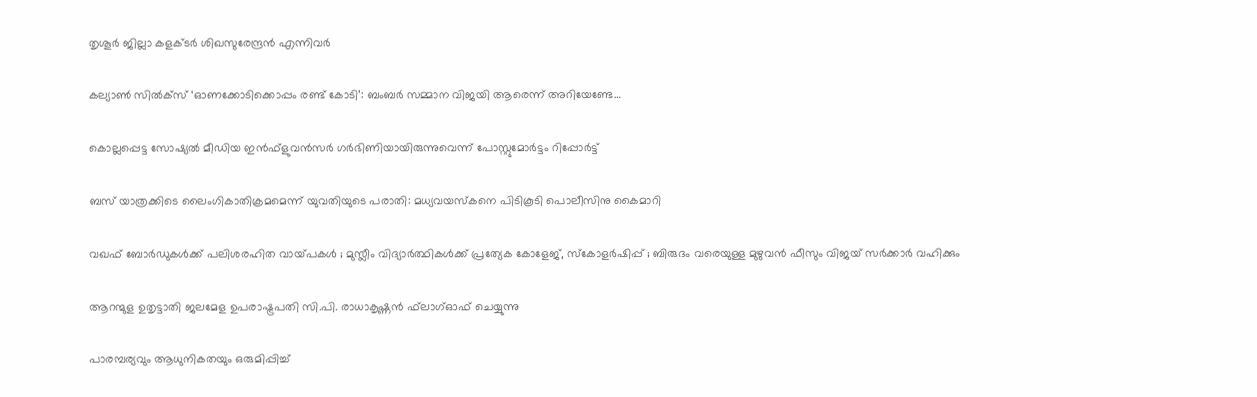തൃശൂര്‍ ജില്ലാ കളക്ടര്‍ ശിഖസുരേന്ദ്രന്‍ എന്നിവര്‍

കല്യാണ്‍ സില്‍ക്‌സ് ‘ഓണക്കോടിക്കൊപ്പം രണ്ട് കോടി’: ബംബര്‍ സമ്മാന വിജയി ആരെന്ന് അറിയേണ്ടേ…

കൊല്ലപ്പെട്ട സോഷ്യല്‍ മീഡിയ ഇന്‍ഫ്‌ളുവന്‍സര്‍ ഗര്‍ഭിണിയായിരുന്നുവെന്ന് പോസ്റ്റുമോര്‍ട്ടം റിപ്പോര്‍ട്ട്

ബസ് യാത്രക്കിടെ ലൈംഗികാതിക്രമമെന്ന് യുവതിയുടെ പരാതി: മധ്യവയസ്‌കനെ പിടികൂടി പൊലീസിനു കൈമാറി

വഖഫ് ബോർഡുകൾക്ക് പലിശരഹിത വായ്‌പകൾ ; മുസ്ലീം വിദ്യാർത്ഥികൾക്ക് പ്രത്യേക കോളേജ്, സ്കോളർഷിപ്പ് ; ബിരുദം വരെയുള്ള മുഴുവൻ ഫീസും വിജയ് സർക്കാർ വഹിക്കും

ആറന്മുള ഉതൃട്ടാതി ജലമേള ഉപരാഷ്ട്രപതി സി.പി. രാധാകൃഷ്ണന്‍ ഫ്‌ലാഗ്ഓഫ് ചെയ്യുന്നു

പാരമ്പര്യവും ആധുനികതയും ഒരുമിപ്പിച്ച്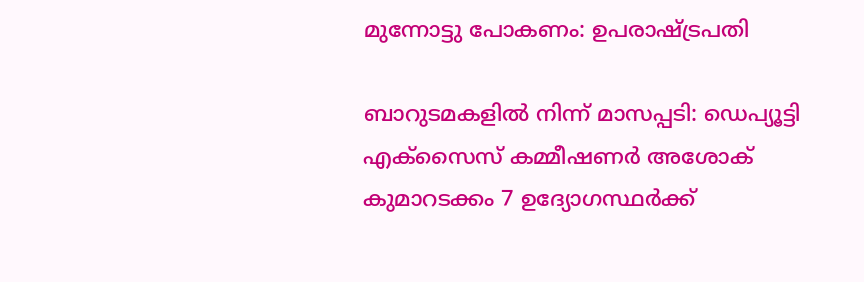മുന്നോട്ടു പോകണം: ഉപരാഷ്‌ട്രപതി

ബാറുടമകളില്‍ നിന്ന് മാസപ്പടി: ഡെപ്യൂട്ടി എക്‌സൈസ് കമ്മീഷണര്‍ അശോക് കുമാറടക്കം 7 ഉദ്യോഗസ്ഥര്‍ക്ക്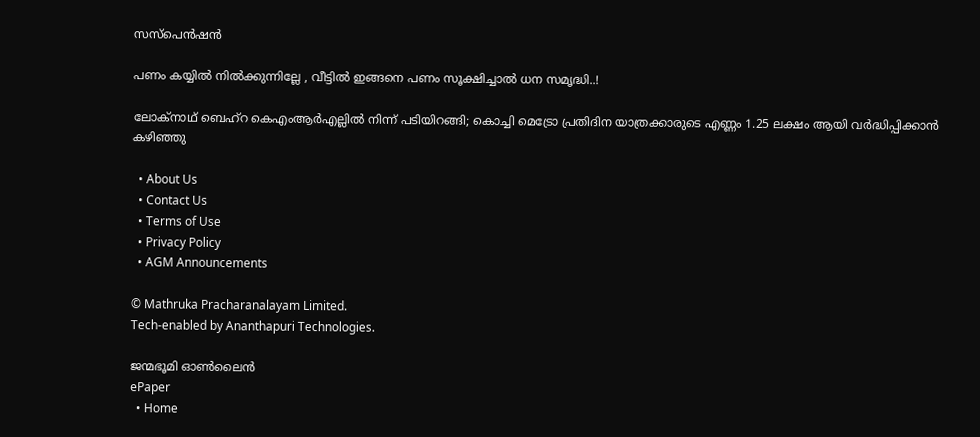സസ്‌പെന്‍ഷന്‍

പണം കയ്യിൽ നിൽക്കുന്നില്ലേ , വീട്ടിൽ ഇങ്ങനെ പണം സൂക്ഷിച്ചാൽ ധന സമൃദ്ധി..!

ലോക്‌നാഥ് ബെഹ്‌റ കെഎംആര്‍എല്ലില്‍ നിന്ന് പടിയിറങ്ങി; കൊച്ചി മെട്രോ പ്രതിദിന യാത്രക്കാരുടെ എണ്ണം 1.25 ലക്ഷം ആയി വര്‍ദ്ധിപ്പിക്കാന്‍ കഴിഞ്ഞു

  • About Us
  • Contact Us
  • Terms of Use
  • Privacy Policy
  • AGM Announcements

© Mathruka Pracharanalayam Limited.
Tech-enabled by Ananthapuri Technologies.

ജന്മഭൂമി ഓണ്‍ലൈന്‍
ePaper
  • Home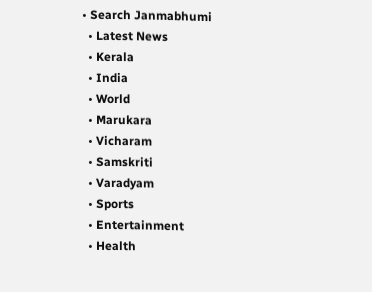• Search Janmabhumi
  • Latest News
  • Kerala
  • India
  • World
  • Marukara
  • Vicharam
  • Samskriti
  • Varadyam
  • Sports
  • Entertainment
  • Health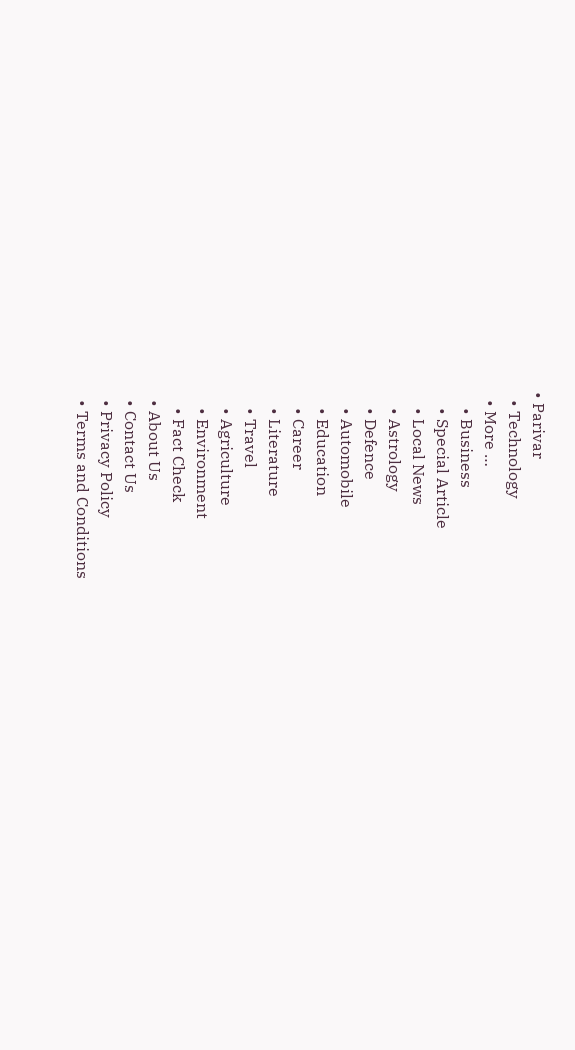• Parivar
  • Technology
  • More …
    • Business
    • Special Article
    • Local News
    • Astrology
    • Defence
    • Automobile
    • Education
    • Career
    • Literature
    • Travel
    • Agriculture
    • Environment
    • Fact Check
  • About Us
  • Contact Us
  • Privacy Policy
  • Terms and Conditions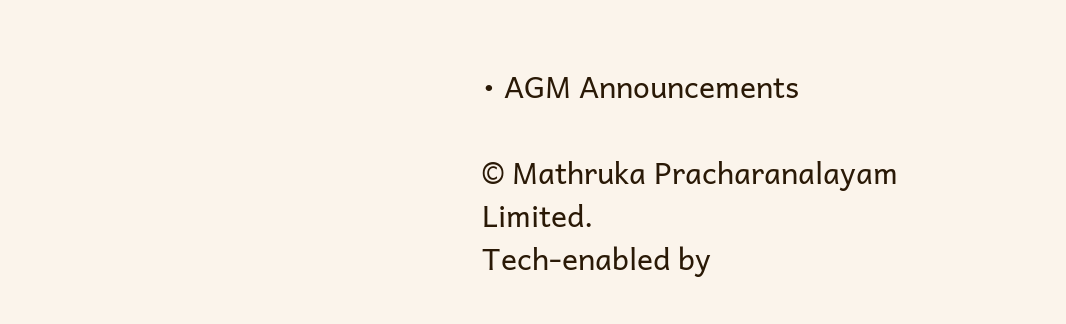• AGM Announcements

© Mathruka Pracharanalayam Limited.
Tech-enabled by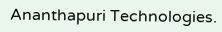Ananthapuri Technologies.